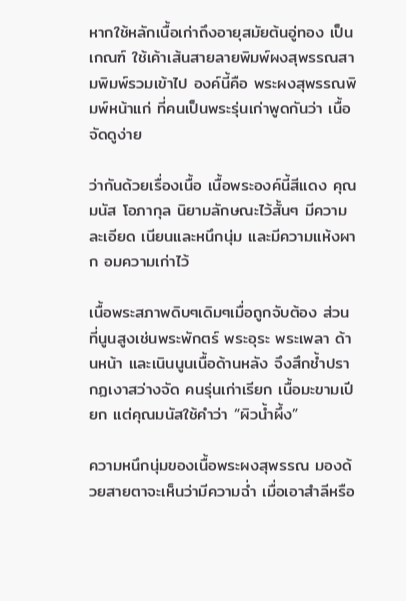หากใช้หลักเนื้อเก่าถึงอายุสมัยต้นอู่ทอง เป็นเกณฑ์ ใช้เค้าเส้นสายลายพิมพ์ผงสุพรรณสามพิมพ์รวมเข้าไป องค์นี้คือ พระผงสุพรรณพิมพ์หน้าแก่ ที่คนเป็นพระรุ่นเก่าพูดกันว่า เนื้อจัดดูง่าย

ว่ากันด้วยเรื่องเนื้อ เนื้อพระองค์นี้สีแดง คุณมนัส โอภากุล นิยามลักษณะไว้สั้นๆ มีความละเอียด เนียนและหนึกนุ่ม และมีความแห้งผาก อมความเก่าไว้

เนื้อพระสภาพดิบๆเดิมๆเมื่อถูกจับต้อง ส่วนที่นูนสูงเช่นพระพักตร์ พระอุระ พระเพลา ด้านหน้า และเนินนูนเนื้อด้านหลัง จึงสึกช้ำปรากฏเงาสว่างจัด คนรุ่นเก่าเรียก เนื้อมะขามเปียก แต่คุณมนัสใช้คำว่า “ผิวน้ำผึ้ง”

ความหนึกนุ่มของเนื้อพระผงสุพรรณ มองด้วยสายตาจะเห็นว่ามีความฉ่ำ เมื่อเอาสำลีหรือ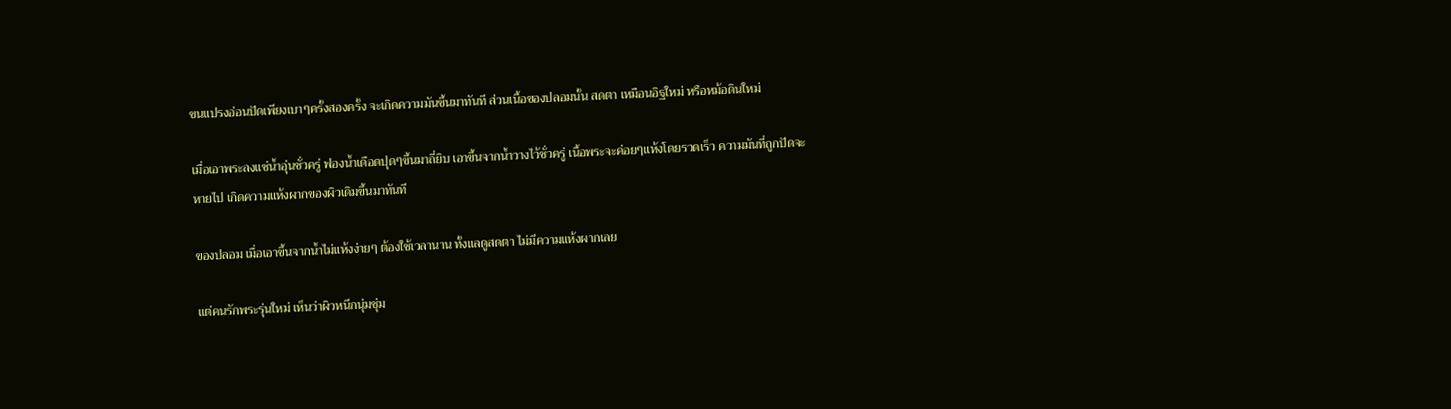ขนแปรงอ่อนปัดเพียงเบาๆครั้งสองครั้ง จะเกิดความมันขึ้นมาทันที ส่วนเนื้อของปลอมนั้น สดตา เหมือนอิฐใหม่ หรือหม้อดินใหม่

เมื่อเอาพระลงแช่น้ำอุ่นชั่วครู่ ฟองน้ำเดือดปุดๆขึ้นมาถี่ยิบ เอาขึ้นจากน้ำวางไว้ชั่วครู่ เนื้อพระจะค่อยๆแห้งโดยรวดเร็ว ความมันที่ถูกปัดจะหายไป เกิดความแห้งผากของผิวเดิมขึ้นมาทันที

ของปลอม เมื่อเอาขึ้นจากน้ำไม่แห้งง่ายๆ ต้องใช้เวลานาน ทั้งแลดูสดตา ไม่มีความแห้งผากเลย

แต่คนรักพระรุ่นใหม่ เห็นว่าผิวหนึกนุ่มชุ่ม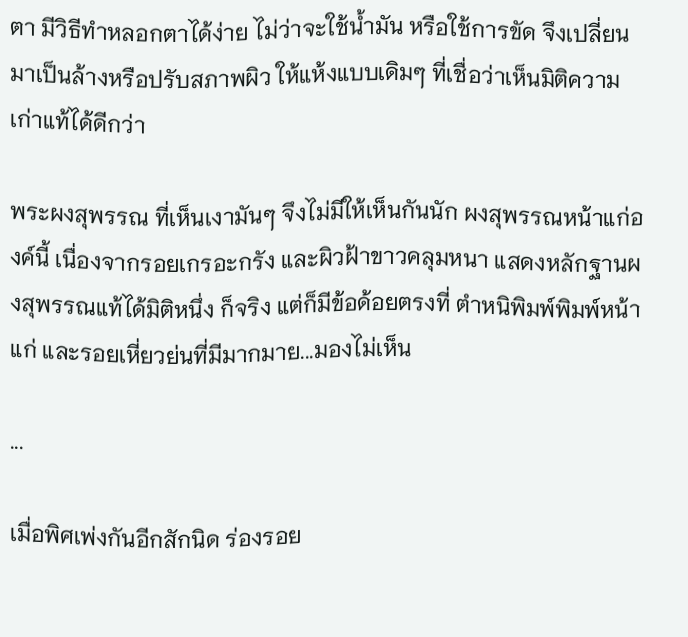ตา มีวิธีทำหลอกตาได้ง่าย ไม่ว่าจะใช้น้ำมัน หรือใช้การขัด จึงเปลี่ยนมาเป็นล้างหรือปรับสภาพผิว ให้แห้งแบบเดิมๆ ที่เชื่อว่าเห็นมิติความเก่าแท้ได้ดีกว่า

พระผงสุพรรณ ที่เห็นเงามันๆ จึงไม่มีให้เห็นกันนัก ผงสุพรรณหน้าแก่องค์นี้ เนื่องจากรอยเกรอะกรัง และผิวฝ้าขาวคลุมหนา แสดงหลักฐานผงสุพรรณแท้ได้มิติหนึ่ง ก็จริง แต่ก็มีข้อด้อยตรงที่ ตำหนิพิมพ์พิมพ์หน้าแก่ และรอยเหี่ยวย่นที่มีมากมาย...มองไม่เห็น

...

เมื่อพิศเพ่งกันอีกสักนิด ร่องรอย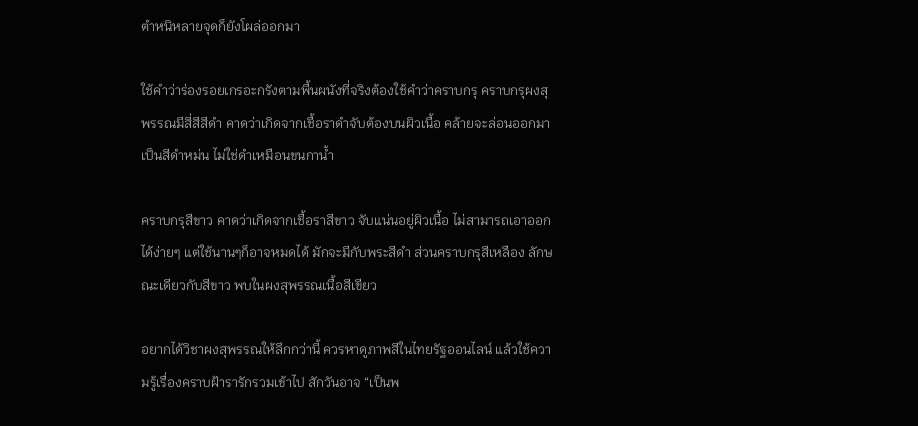ตำหนิหลายจุดก็ยังโผล่ออกมา

ใช้คำว่าร่องรอยเกรอะกรังตามพื้นผนังที่จริงต้องใช้คำว่าคราบกรุ คราบกรุผงสุพรรณมีสี่สีสีดำ คาดว่าเกิดจากเชื้อราดำจับต้องบนผิวเนื้อ คล้ายจะล่อนออกมา เป็นสีดำหม่น ไม่ใช่ดำเหมือนขนกาน้ำ

คราบกรุสีขาว คาดว่าเกิดจากเชื้อราสีขาว จับแน่นอยู่ผิวเนื้อ ไม่สามารถเอาออกได้ง่ายๆ แต่ใช้นานๆก็อาจหมดได้ มักจะมีกับพระสีดำ ส่วนคราบกรุสีเหลือง ลักษณะเดียวกับสีขาว พบในผงสุพรรณเนื้อสีเขียว

อยากได้วิชาผงสุพรรณให้ลึกกว่านี้ ควรหาดูภาพสีในไทยรัฐออนไลน์ แล้วใช้ความรู้เรื่องคราบฝ้ารารักรวมเข้าไป สักวันอาจ “เป็นพ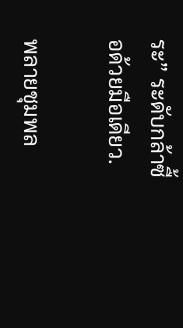ระ” ระดับกล้าซื้อด้วยมือเดียว.

พลายชุมพล